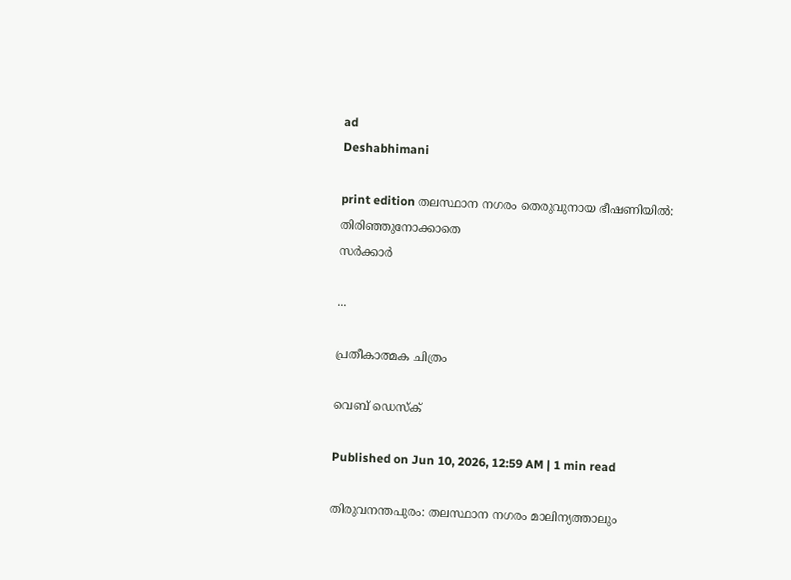ad
Deshabhimani

print edition തലസ്ഥാന നഗരം തെരുവുനായ ഭീഷണിയിൽ: തിരിഞ്ഞുനോക്കാതെ
സർക്കാർ

...

പ്രതീകാത്മക ചിത്രം

വെബ് ഡെസ്ക്

Published on Jun 10, 2026, 12:59 AM | 1 min read

തിരുവനന്തപുരം: തലസ്ഥാന നഗരം മാലിന്യത്താലും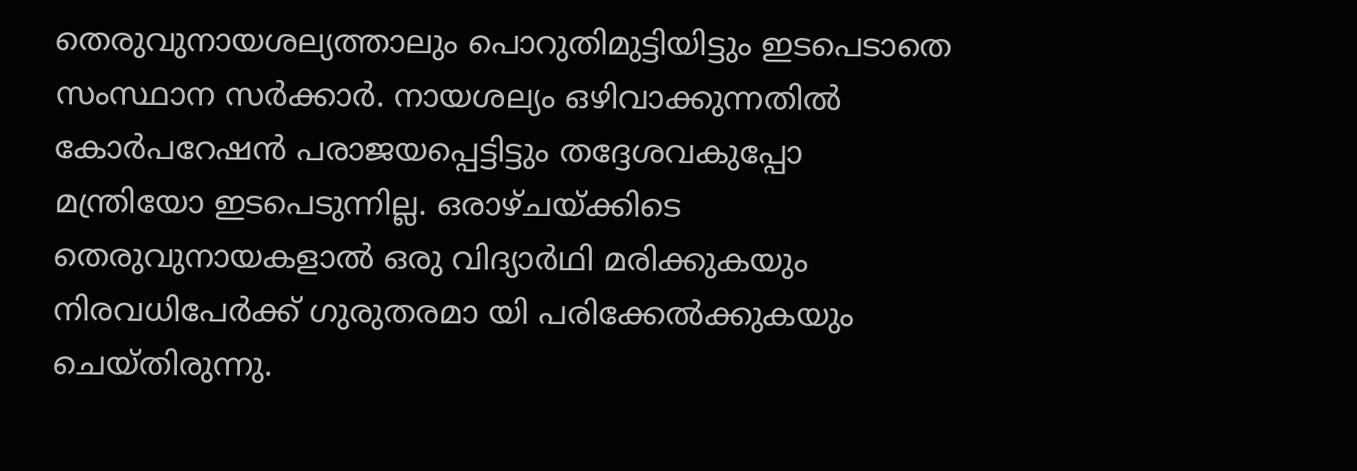തെരുവുനായശല്യത്താലും പൊറുതിമുട്ടിയിട്ടും ഇടപെടാതെ സംസ്ഥാന സർക്കാർ. നായശല്യം ഒഴിവാക്കുന്നതിൽ കോർപറേഷൻ പരാജയപ്പെട്ടിട്ടും തദ്ദേശവകുപ്പോ മന്ത്രിയോ ഇടപെടുന്നില്ല. ഒരാഴ്‌ചയ്‌ക്കിടെ തെരുവുനായകളാൽ ഒരു വിദ്യാർഥി മരിക്കുകയും നിരവധിപേർക്ക്‌ ഗുരുതരമാ യി പരിക്കേൽക്കുകയും ചെയ്‌തിരുന്നു.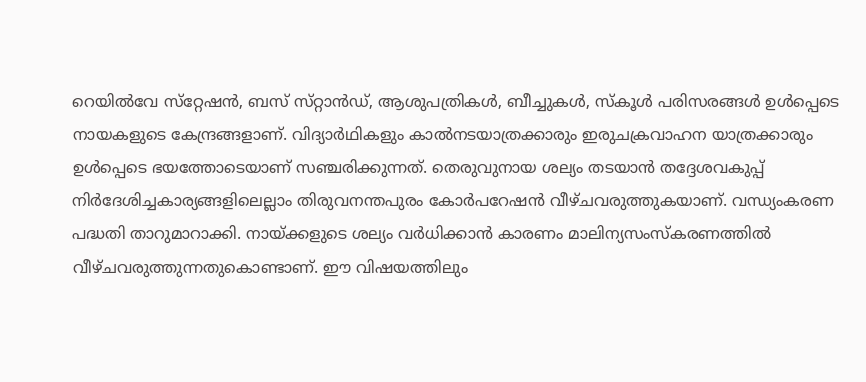റെയിൽവേ സ്‌റ്റേഷൻ, ബസ്‌ സ്‌റ്റാൻഡ്‌, ആശുപത്രികൾ, ബീച്ചുകൾ, സ്‌കൂൾ പരിസരങ്ങൾ ഉൾപ്പെടെ നായകളുടെ കേന്ദ്രങ്ങളാണ്‌. വിദ്യാർഥികളും കാൽനടയാത്രക്കാരും ഇരുചക്രവാഹന യാത്രക്കാരും ഉൾപ്പെടെ ഭയത്തോടെയാണ്‌ സഞ്ചരിക്കുന്നത്‌. തെരുവുനായ ശല്യം തടയാൻ തദ്ദേശവകുപ്പ്‌ നിർദേശിച്ചകാര്യങ്ങളിലെല്ലാം തിരുവനന്തപുരം കോർപറേഷൻ വീഴ്‌ചവരുത്തുകയാണ്‌. വന്ധ്യംകരണ പദ്ധതി താറുമാറാക്കി. നായ്‌ക്കളുടെ ശല്യം വർധിക്കാൻ കാരണം മാലിന്യസംസ്‌കരണത്തിൽ വീഴ്‌ചവരുത്തുന്നതുകൊണ്ടാണ്‌. ഇ‍ൗ വിഷയത്തിലും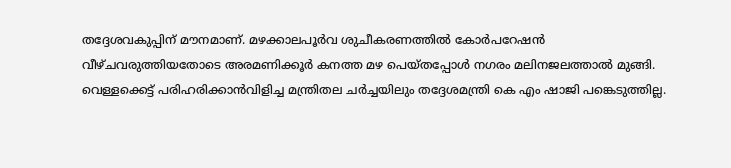തദ്ദേശവകുപ്പിന്‌ മ‍ൗനമാണ്‌. മഴക്കാലപൂർവ ശുചീകരണത്തിൽ കോർപറേഷൻ വീഴ്‌ചവരുത്തിയതോടെ അരമണിക്കൂർ കനത്ത മഴ പെയ്‌തപ്പോൾ നഗരം മലിനജലത്താൽ മുങ്ങി. വെള്ളക്കെട്ട്‌ പരിഹരിക്കാൻവിളിച്ച മന്ത്രിതല ചർച്ചയിലും തദ്ദേശമന്ത്രി കെ എം ഷാജി പങ്കെടുത്തില്ല.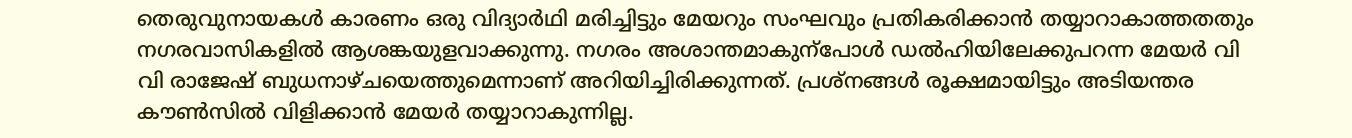തെരുവുനായകൾ കാരണം ഒരു വിദ്യാർഥി മരിച്ചിട്ടും മേയറും സംഘവും പ്രതികരിക്കാൻ തയ്യാറാകാത്തതതും നഗരവാസികളിൽ ആശങ്കയുളവാക്കുന്നു. നഗരം അശാന്തമാകുന്പോൾ ഡൽഹിയിലേക്കുപറന്ന മേയർ വി വി രാജേഷ്‌ ബുധനാഴ്‌ചയെത്തുമെന്നാണ്‌ അറിയിച്ചിരിക്കുന്നത്‌. പ്രശ്‌നങ്ങൾ രൂക്ഷമായിട്ടും അടിയന്തര ക‍ൗൺസിൽ വിളിക്കാൻ മേയർ തയ്യാറാകുന്നില്ല.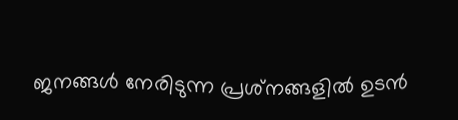ജനങ്ങൾ നേരിടുന്ന പ്രശ്‌നങ്ങളിൽ ഉടൻ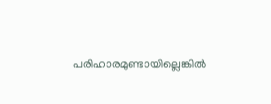പരിഹാരമുണ്ടായില്ലെങ്കിൽ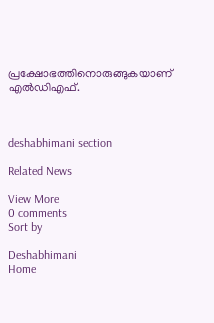പ്രക്ഷോഭത്തിനൊരുങ്ങുകയാണ്‌ എൽഡിഎഫ്‌.



deshabhimani section

Related News

View More
0 comments
Sort by

Deshabhimani
Home